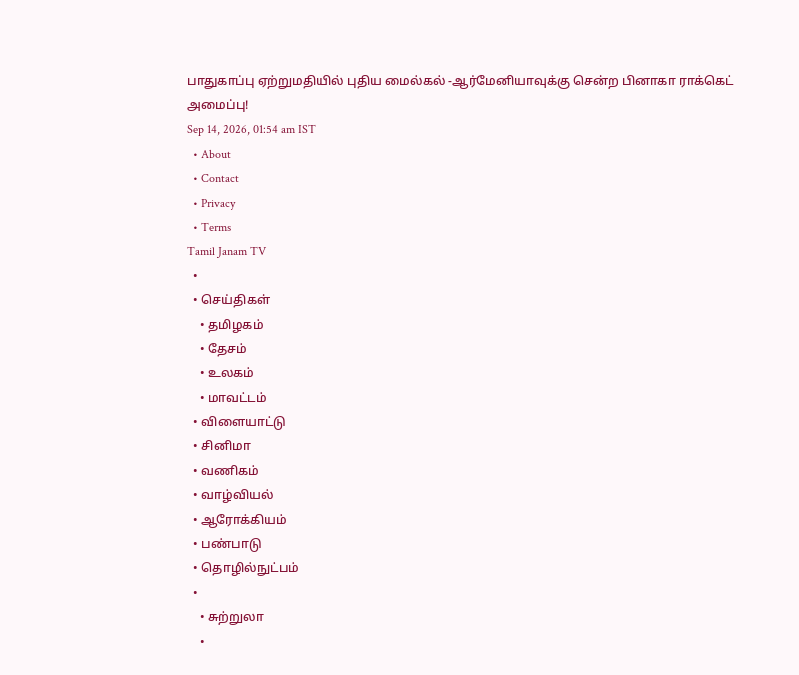பாதுகாப்பு ஏற்றுமதியில் புதிய மைல்கல் -ஆர்மேனியாவுக்கு சென்ற பினாகா ராக்கெட் அமைப்பு!
Sep 14, 2026, 01:54 am IST
  • About
  • Contact
  • Privacy
  • Terms
Tamil Janam TV
  •
  • செய்திகள்
    • தமிழகம்
    • தேசம்
    • உலகம்
    • மாவட்டம்
  • விளையாட்டு
  • சினிமா
  • வணிகம்
  • வாழ்வியல்
  • ஆரோக்கியம்
  • பண்பாடு
  • தொழில்நுட்பம்
  •
    • சுற்றுலா
    •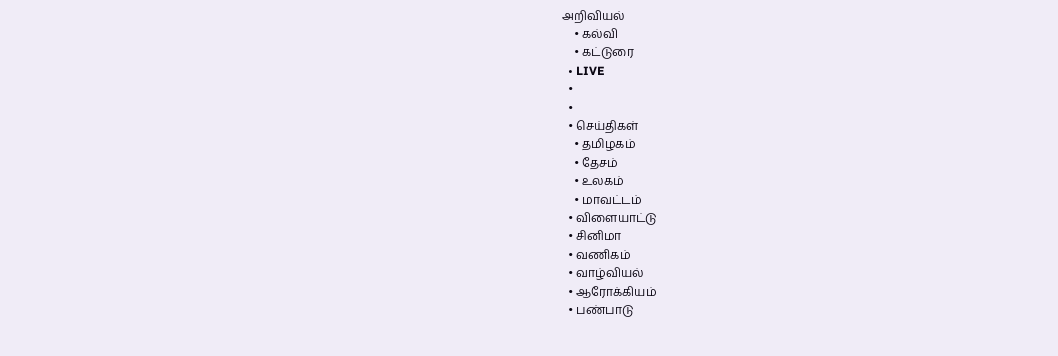அறிவியல்
    • கல்வி
    • கட்டுரை
  • LIVE
  •
  •
  • செய்திகள்
    • தமிழகம்
    • தேசம்
    • உலகம்
    • மாவட்டம்
  • விளையாட்டு
  • சினிமா
  • வணிகம்
  • வாழ்வியல்
  • ஆரோக்கியம்
  • பண்பாடு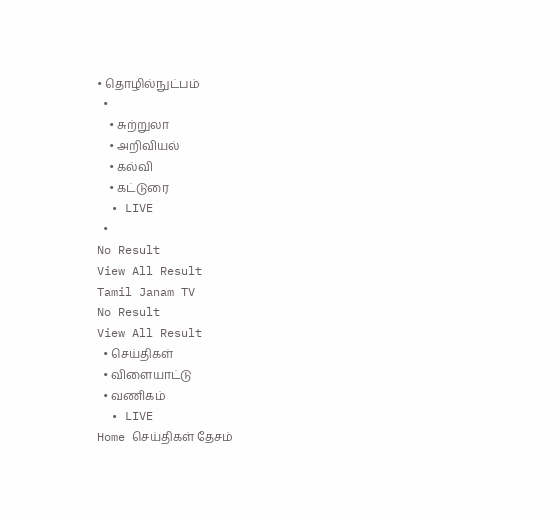• தொழில்நுட்பம்
  •
    • சுற்றுலா
    • அறிவியல்
    • கல்வி
    • கட்டுரை
  • LIVE
  •
No Result
View All Result
Tamil Janam TV
No Result
View All Result
  • செய்திகள்
  • விளையாட்டு
  • வணிகம்
  • LIVE
Home செய்திகள் தேசம்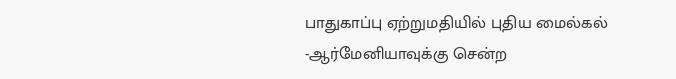பாதுகாப்பு ஏற்றுமதியில் புதிய மைல்கல் -ஆர்மேனியாவுக்கு சென்ற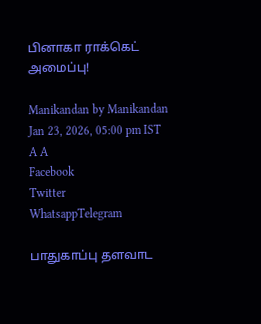பினாகா ராக்கெட் அமைப்பு!

Manikandan by Manikandan
Jan 23, 2026, 05:00 pm IST
A A
Facebook
Twitter
WhatsappTelegram

பாதுகாப்பு தளவாட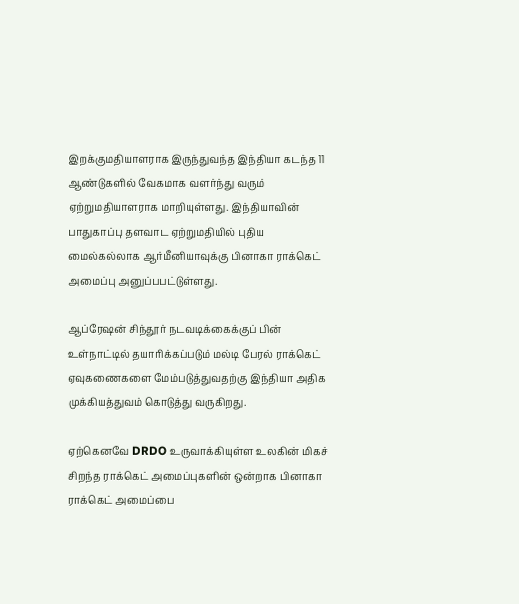இறக்குமதியாளராக இருந்துவந்த இந்தியா கடந்த 11 ஆண்டுகளில் வேகமாக வளர்ந்து வரும் ஏற்றுமதியாளராக மாறியுள்ளது. இந்தியாவின் பாதுகாப்பு தளவாட ஏற்றுமதியில் புதிய மைல்கல்லாக ஆர்மீனியாவுக்கு பினாகா ராக்கெட் அமைப்பு அனுப்பபட்டுள்ளது.

ஆப்ரேஷன் சிந்தூர் நடவடிக்கைக்குப் பின் உள்நாட்டில் தயாரிக்கப்படும் மல்டி பேரல் ராக்கெட் ஏவுகணைகளை மேம்படுத்துவதற்கு இந்தியா அதிக முக்கியத்துவம் கொடுத்து வருகிறது.

ஏற்கெனவே DRDO உருவாக்கியுள்ள உலகின் மிகச் சிறந்த ராக்கெட் அமைப்புகளின் ஒன்றாக பினாகா ராக்கெட் அமைப்பை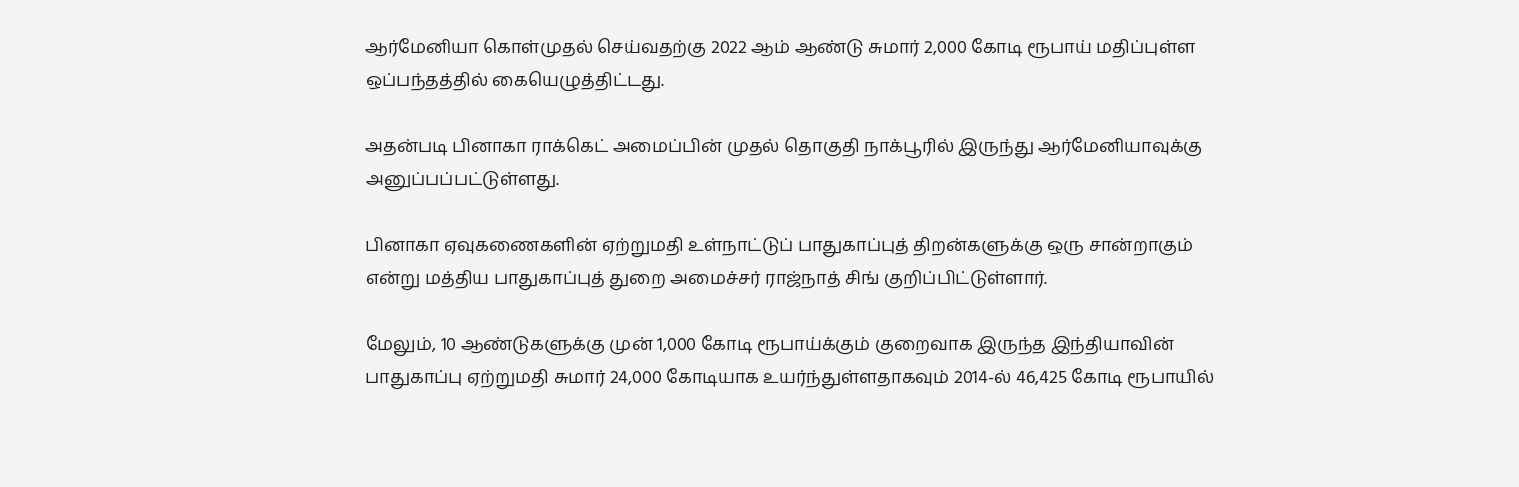ஆர்மேனியா கொள்முதல் செய்வதற்கு 2022 ஆம் ஆண்டு சுமார் 2,000 கோடி ரூபாய் மதிப்புள்ள ஒப்பந்தத்தில் கையெழுத்திட்டது.

அதன்படி பினாகா ராக்கெட் அமைப்பின் முதல் தொகுதி நாக்பூரில் இருந்து ஆர்மேனியாவுக்கு அனுப்பப்பட்டுள்ளது.

பினாகா ஏவுகணைகளின் ஏற்றுமதி உள்நாட்டுப் பாதுகாப்புத் திறன்களுக்கு ஒரு சான்றாகும் என்று மத்திய பாதுகாப்புத் துறை அமைச்சர் ராஜ்நாத் சிங் குறிப்பிட்டுள்ளார்.

மேலும், 10 ஆண்டுகளுக்கு முன் 1,000 கோடி ரூபாய்க்கும் குறைவாக இருந்த இந்தியாவின் பாதுகாப்பு ஏற்றுமதி சுமார் 24,000 கோடியாக உயர்ந்துள்ளதாகவும் 2014-ல் 46,425 கோடி ரூபாயில்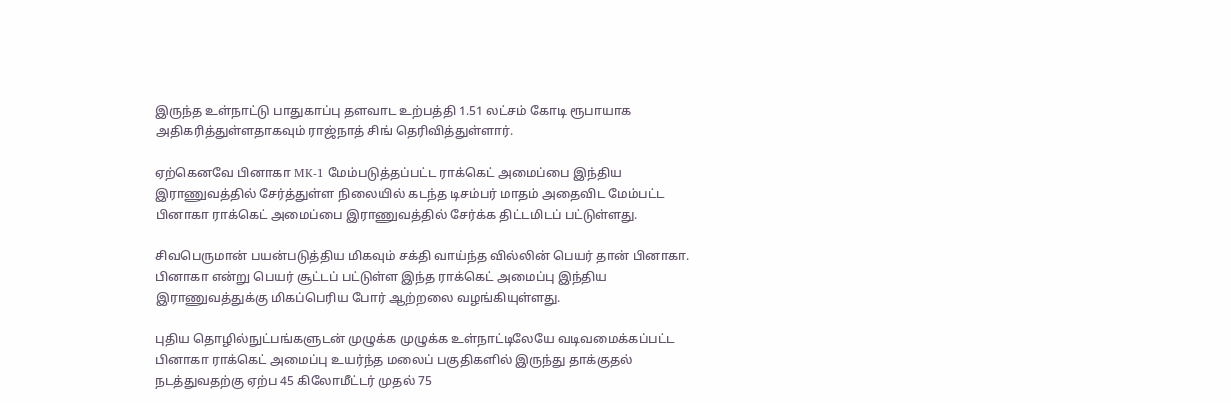இருந்த உள்நாட்டு பாதுகாப்பு தளவாட உற்பத்தி 1.51 லட்சம் கோடி ரூபாயாக அதிகரித்துள்ளதாகவும் ராஜ்நாத் சிங் தெரிவித்துள்ளார்.

ஏற்கெனவே பினாகா MK-1 மேம்படுத்தப்பட்ட ராக்கெட் அமைப்பை இந்திய இராணுவத்தில் சேர்த்துள்ள நிலையில் கடந்த டிசம்பர் மாதம் அதைவிட மேம்பட்ட பினாகா ராக்கெட் அமைப்பை இராணுவத்தில் சேர்க்க திட்டமிடப் பட்டுள்ளது.

சிவபெருமான் பயன்படுத்திய மிகவும் சக்தி வாய்ந்த வில்லின் பெயர் தான் பினாகா. பினாகா என்று பெயர் சூட்டப் பட்டுள்ள இந்த ராக்கெட் அமைப்பு இந்திய இராணுவத்துக்கு மிகப்பெரிய போர் ஆற்றலை வழங்கியுள்ளது.

புதிய தொழில்நுட்பங்களுடன் முழுக்க முழுக்க உள்நாட்டிலேயே வடிவமைக்கப்பட்ட பினாகா ராக்கெட் அமைப்பு உயர்ந்த மலைப் பகுதிகளில் இருந்து தாக்குதல் நடத்துவதற்கு ஏற்ப 45 கிலோமீட்டர் முதல் 75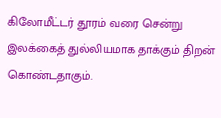கிலோமீட்டர் தூரம் வரை சென்று இலக்கைத் துல்லியமாக தாக்கும் திறன் கொண்டதாகும்.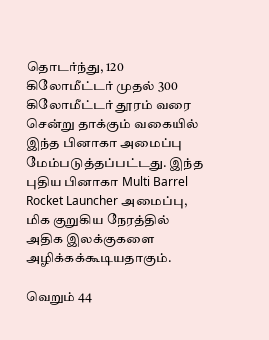தொடர்ந்து, 120 கிலோமீட்டர் முதல் 300 கிலோமீட்டர் தூரம் வரை சென்று தாக்கும் வகையில் இந்த பினாகா அமைப்பு மேம்படுத்தப்பட்டது. இந்த புதிய பினாகா Multi Barrel Rocket Launcher அமைப்பு, மிக குறுகிய நேரத்தில் அதிக இலக்குகளை அழிக்கக்கூடியதாகும்.

வெறும் 44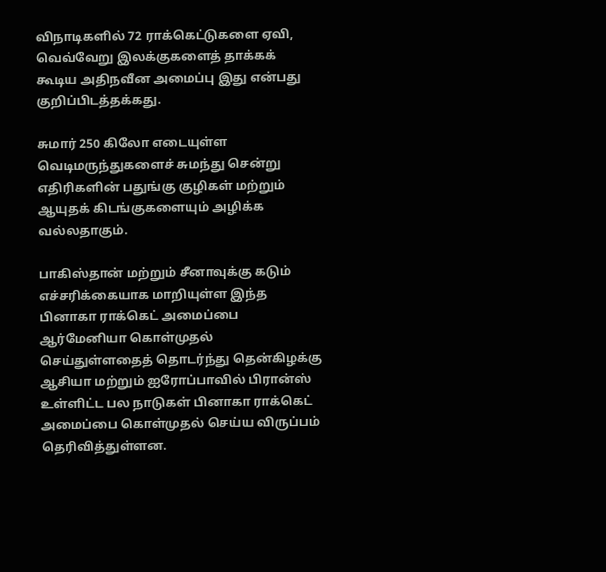விநாடிகளில் 72 ராக்கெட்டுகளை ஏவி, வெவ்வேறு இலக்குகளைத் தாக்கக் கூடிய அதிநவீன அமைப்பு இது என்பது குறிப்பிடத்தக்கது.

சுமார் 250 கிலோ எடையுள்ள வெடிமருந்துகளைச் சுமந்து சென்று எதிரிகளின் பதுங்கு குழிகள் மற்றும் ஆயுதக் கிடங்குகளையும் அழிக்க வல்லதாகும்.

பாகிஸ்தான் மற்றும் சீனாவுக்கு கடும் எச்சரிக்கையாக மாறியுள்ள இந்த பினாகா ராக்கெட் அமைப்பை ஆர்மேனியா கொள்முதல் செய்துள்ளதைத் தொடர்ந்து தென்கிழக்கு ஆசியா மற்றும் ஐரோப்பாவில் பிரான்ஸ் உள்ளிட்ட பல நாடுகள் பினாகா ராக்கெட் அமைப்பை கொள்முதல் செய்ய விருப்பம் தெரிவித்துள்ளன.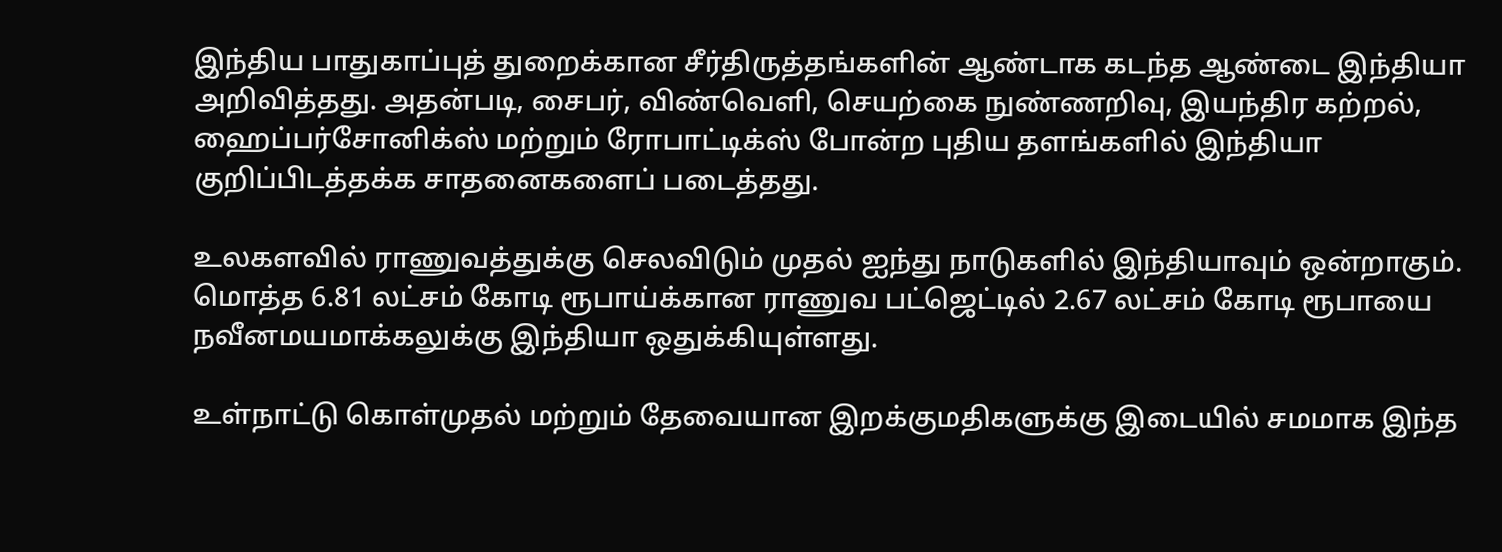இந்திய பாதுகாப்புத் துறைக்கான சீர்திருத்தங்களின் ஆண்டாக கடந்த ஆண்டை இந்தியா அறிவித்தது. அதன்படி, சைபர், விண்வெளி, செயற்கை நுண்ணறிவு, இயந்திர கற்றல், ஹைப்பர்சோனிக்ஸ் மற்றும் ரோபாட்டிக்ஸ் போன்ற புதிய தளங்களில் இந்தியா குறிப்பிடத்தக்க சாதனைகளைப் படைத்தது.

உலகளவில் ராணுவத்துக்கு செலவிடும் முதல் ஐந்து நாடுகளில் இந்தியாவும் ஒன்றாகும். மொத்த 6.81 லட்சம் கோடி ரூபாய்க்கான ராணுவ பட்ஜெட்டில் 2.67 லட்சம் கோடி ரூபாயை நவீனமயமாக்கலுக்கு இந்தியா ஒதுக்கியுள்ளது.

உள்நாட்டு கொள்முதல் மற்றும் தேவையான இறக்குமதிகளுக்கு இடையில் சமமாக இந்த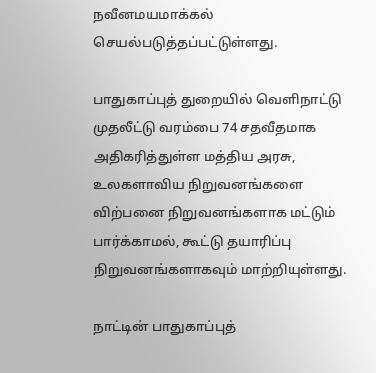நவீனமயமாக்கல் செயல்படுத்தப்பட்டுள்ளது.

பாதுகாப்புத் துறையில் வெளிநாட்டு முதலீட்டு வரம்பை 74 சதவீதமாக அதிகரித்துள்ள மத்திய அரசு, உலகளாவிய நிறுவனங்களை விற்பனை நிறுவனங்களாக மட்டும் பார்க்காமல், கூட்டு தயாரிப்பு நிறுவனங்களாகவும் மாற்றியுள்ளது.

நாட்டின் பாதுகாப்புத்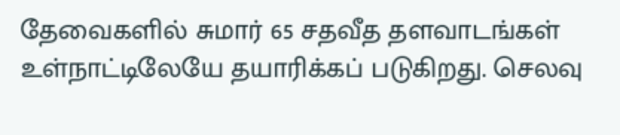தேவைகளில் சுமார் 65 சதவீத தளவாடங்கள் உள்நாட்டிலேயே தயாரிக்கப் படுகிறது. செலவு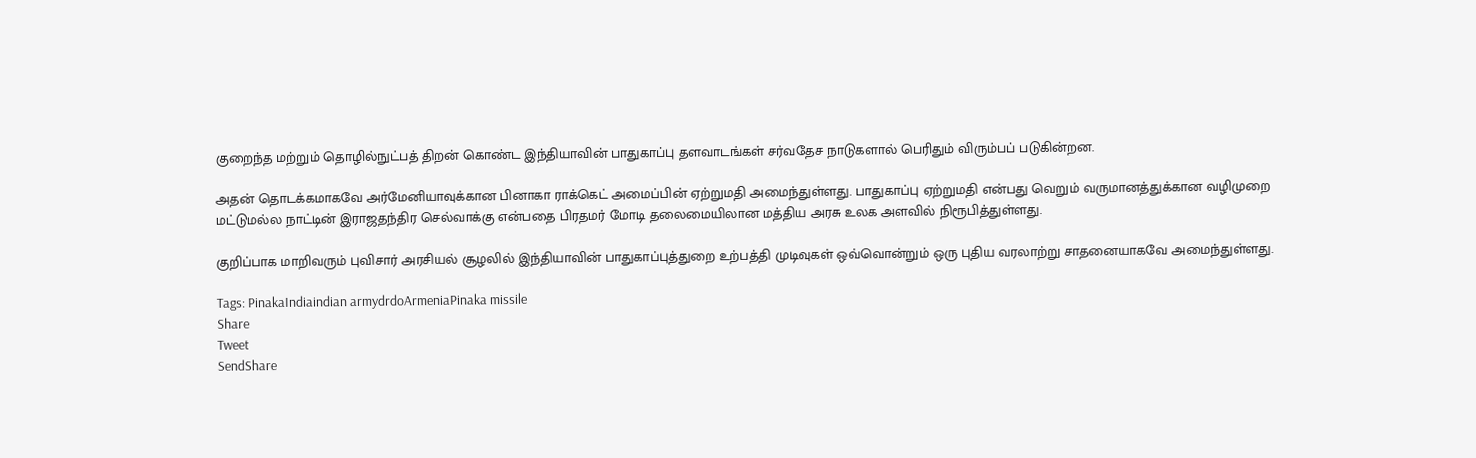குறைந்த மற்றும் தொழில்நுட்பத் திறன் கொண்ட இந்தியாவின் பாதுகாப்பு தளவாடங்கள் சர்வதேச நாடுகளால் பெரிதும் விரும்பப் படுகின்றன.

அதன் தொடக்கமாகவே அர்மேனியாவுக்கான பினாகா ராக்கெட் அமைப்பின் ஏற்றுமதி அமைந்துள்ளது. பாதுகாப்பு ஏற்றுமதி என்பது வெறும் வருமானத்துக்கான வழிமுறை மட்டுமல்ல நாட்டின் இராஜதந்திர செல்வாக்கு என்பதை பிரதமர் மோடி தலைமையிலான மத்திய அரசு உலக அளவில் நிரூபித்துள்ளது.

குறிப்பாக மாறிவரும் புவிசார் அரசியல் சூழலில் இந்தியாவின் பாதுகாப்புத்துறை உற்பத்தி முடிவுகள் ஒவ்வொன்றும் ஒரு புதிய வரலாற்று சாதனையாகவே அமைந்துள்ளது.

Tags: PinakaIndiaindian armydrdoArmeniaPinaka missile
Share
Tweet
SendShare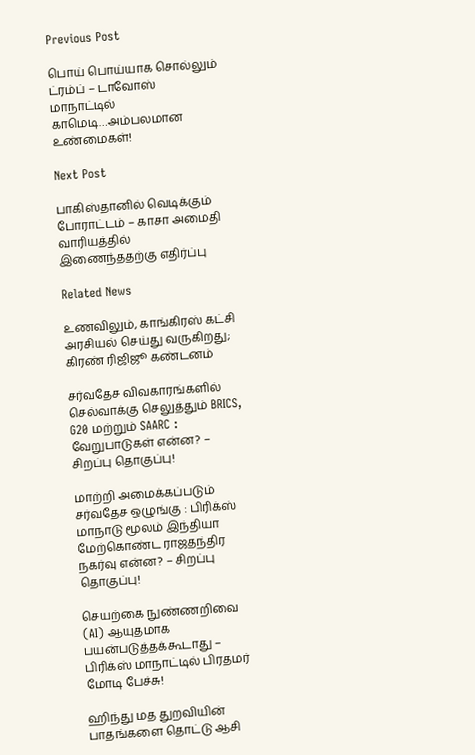Previous Post

பொய் பொய்யாக சொல்லும் ட்ரம்ப் – டாவோஸ் மாநாட்டில் காமெடி…அம்பலமான உண்மைகள்!

Next Post

பாகிஸ்தானில் வெடிக்கும் போராட்டம் – காசா அமைதி வாரியத்தில் இணைந்ததற்கு எதிர்ப்பு

Related News

உணவிலும், காங்கிரஸ் கட்சி அரசியல் செய்து வருகிறது; கிரண் ரிஜிஜூ கண்டனம்

சர்வதேச விவகாரங்களில் செல்வாக்கு செலுத்தும் BRICS, G20 மற்றும் SAARC : வேறுபாடுகள் என்ன? – சிறப்பு தொகுப்பு!

மாற்றி அமைக்கப்படும் சர்வதேச ஒழுங்கு : பிரிக்ஸ் மாநாடு மூலம் இந்தியா மேற்கொண்ட ராஜதந்திர நகர்வு என்ன? – சிறப்பு தொகுப்பு!

செயற்கை நுண்ணறிவை (AI) ஆயுதமாக பயன்படுத்தக்கூடாது – பிரிக்ஸ் மாநாட்டில் பிரதமர் மோடி பேச்சு!

ஹிந்து மத துறவியின் பாதங்களை தொட்டு ஆசி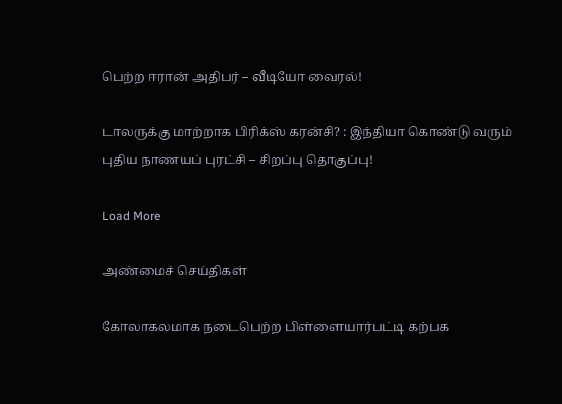பெற்ற ஈரான் அதிபர் – வீடியோ வைரல்!

டாலருக்கு மாற்றாக பிரிக்ஸ் கரன்சி? : இந்தியா கொண்டு வரும் புதிய நாணயப் புரட்சி – சிறப்பு தொகுப்பு!

Load More

அண்மைச் செய்திகள்

கோலாகலமாக நடைபெற்ற பிள்ளையார்பட்டி கற்பக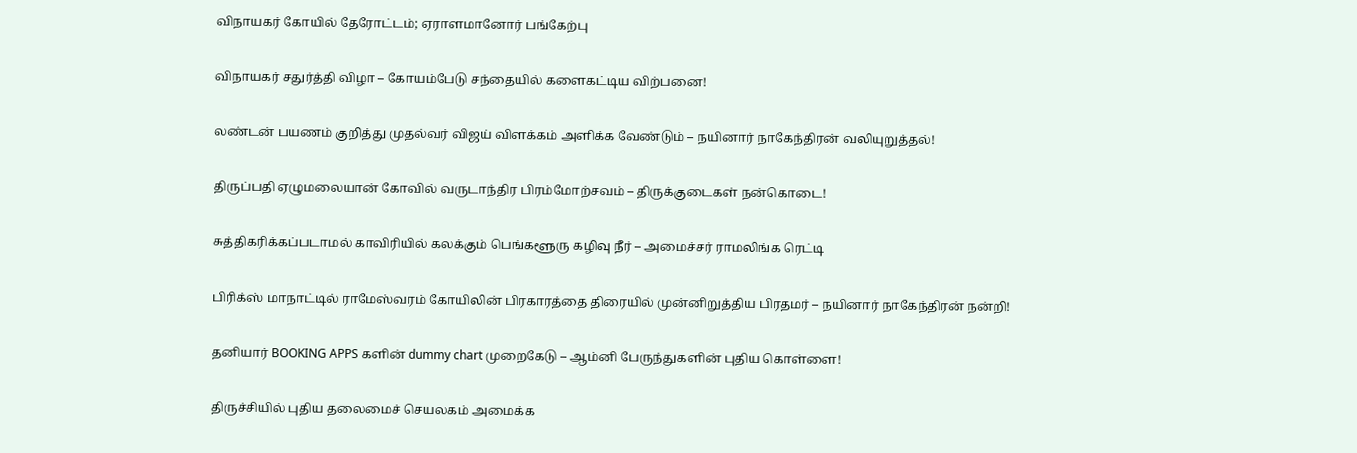விநாயகர் கோயில் தேரோட்டம்; ஏராளமானோர் பங்கேற்பு

விநாயகர் சதுர்த்தி விழா – கோயம்பேடு சந்தையில் களைகட்டிய விற்பனை!

லண்டன் பயணம் குறித்து முதல்வர் விஜய் விளக்கம் அளிக்க வேண்டும் – நயினார் நாகேந்திரன் வலியுறுத்தல்!

திருப்பதி ஏழுமலையான் கோவில் வருடாந்திர பிரம்மோற்சவம் – திருக்குடைகள் நன்கொடை!

சுத்திகரிக்கப்படாமல் காவிரியில் கலக்கும் பெங்களூரு கழிவு நீர் – அமைச்சர் ராமலிங்க ரெட்டி

பிரிக்ஸ் மாநாட்டில் ராமேஸ்வரம் கோயிலின் பிரகாரத்தை திரையில் முன்னிறுத்திய பிரதமர் – நயினார் நாகேந்திரன் நன்றி!

தனியார் BOOKING APPS களின் dummy chart முறைகேடு – ஆம்னி பேருந்துகளின் புதிய கொள்ளை!

திருச்சியில் புதிய தலைமைச் செயலகம் அமைக்க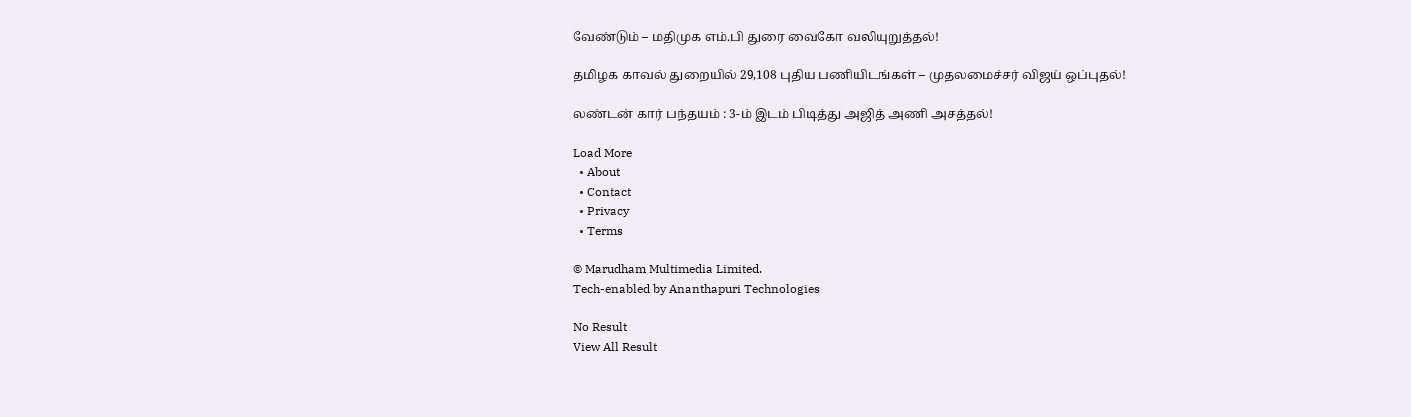வேண்டும் – மதிமுக எம்.பி துரை வைகோ வலியுறுத்தல்!

தமிழக காவல் துறையில் 29,108 புதிய பணியிடங்கள் – முதலமைச்சர் விஜய் ஒப்புதல்!

லண்டன் கார் பந்தயம் : 3-ம் இடம் பிடித்து அஜித் அணி அசத்தல்!

Load More
  • About
  • Contact
  • Privacy
  • Terms

© Marudham Multimedia Limited.
Tech-enabled by Ananthapuri Technologies

No Result
View All Result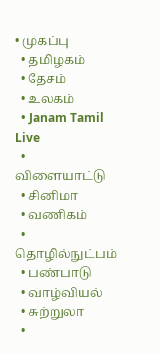• முகப்பு
  • தமிழகம்
  • தேசம்
  • உலகம்
  • Janam Tamil Live
  • விளையாட்டு
  • சினிமா
  • வணிகம்
  • தொழில்நுட்பம்
  • பண்பாடு
  • வாழ்வியல்
  • சுற்றுலா
  •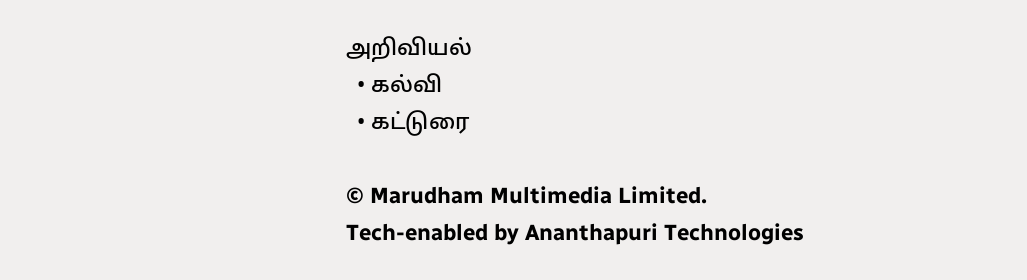அறிவியல்
  • கல்வி
  • கட்டுரை

© Marudham Multimedia Limited.
Tech-enabled by Ananthapuri Technologies